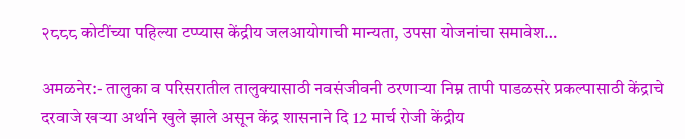२८८८ कोटींच्या पहिल्या टप्प्यास केंद्रीय जलआयोगाची मान्यता, उपसा योजनांचा समावेश…

अमळनेर:- तालुका व परिसरातील तालुक्यासाठी नवसंजीवनी ठरणाऱ्या निम्न तापी पाडळसरे प्रकल्पासाठी केंद्राचे दरवाजे खऱ्या अर्थाने खुले झाले असून केंद्र शासनाने दि 12 मार्च रोजी केंद्रीय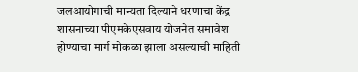जलआयोगाची मान्यता दिल्याने धरणाचा केंद्र शासनाच्या पीएमकेएसवाय योजनेत समावेश होण्याचा मार्ग मोकळा झाला असल्याची माहिती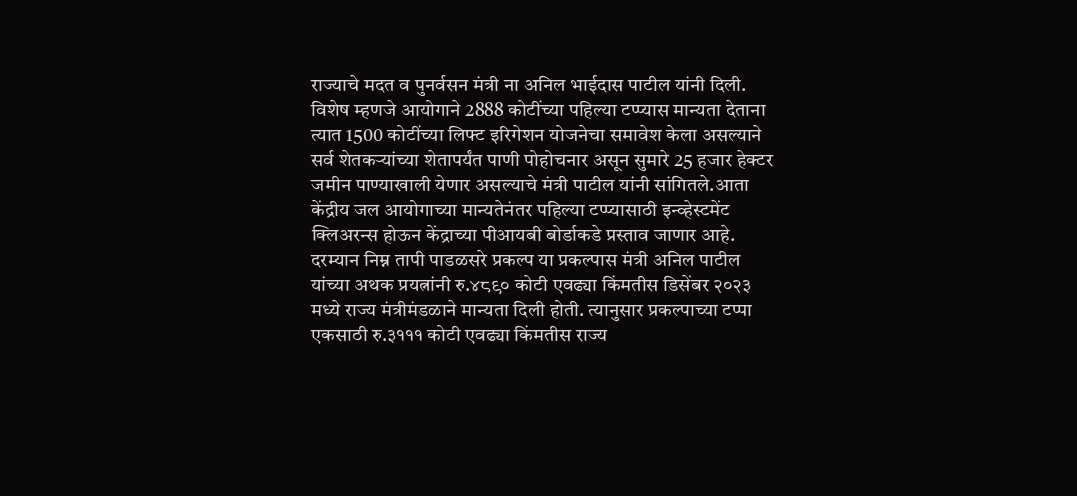राज्याचे मदत व पुनर्वसन मंत्री ना अनिल भाईदास पाटील यांनी दिली.
विशेष म्हणजे आयोगाने 2888 कोटींच्या पहिल्या टप्प्यास मान्यता देताना त्यात 1500 कोटींच्या लिफ्ट इरिगेशन योजनेचा समावेश केला असल्याने सर्व शेतकऱ्यांच्या शेतापर्यंत पाणी पोहोचनार असून सुमारे 25 हजार हेक्टर जमीन पाण्याखाली येणार असल्याचे मंत्री पाटील यांनी सांगितले.आता केंद्रीय जल आयोगाच्या मान्यतेनंतर पहिल्या टप्प्यासाठी इन्व्हेस्टमेंट क्लिअरन्स होऊन केंद्राच्या पीआयबी बोर्डाकडे प्रस्ताव जाणार आहे.
दरम्यान निम्न तापी पाडळसरे प्रकल्प या प्रकल्पास मंत्री अनिल पाटील यांच्या अथक प्रयत्नांनी रु.४८९० कोटी एवढ्या किंमतीस डिसेंबर २०२३ मध्ये राज्य मंत्रीमंडळाने मान्यता दिली होती. त्यानुसार प्रकल्पाच्या टप्पा एकसाठी रु.३१११ कोटी एवढ्या किंमतीस राज्य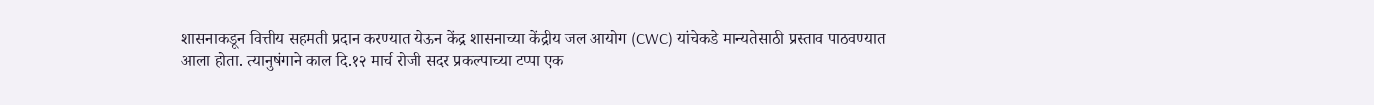शासनाकडून वित्तीय सहमती प्रदान करण्यात येऊन केंद्र शासनाच्या केंद्रीय जल आयोग (CWC) यांचेकडे मान्यतेसाठी प्रस्ताव पाठवण्यात आला होता. त्यानुषंगाने काल दि.१२ मार्च रोजी सदर प्रकल्पाच्या टप्पा एक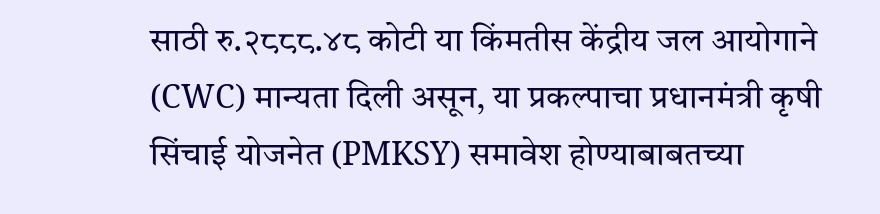साठी रु.२८८८.४८ कोटी या किंमतीस केंद्रीय जल आयोगाने (CWC) मान्यता दिली असून, या प्रकल्पाचा प्रधानमंत्री कृषी सिंचाई योजनेत (PMKSY) समावेश होण्याबाबतच्या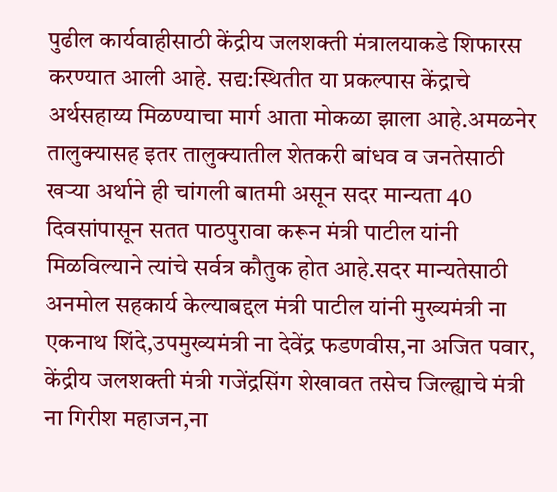पुढील कार्यवाहीसाठी केंद्रीय जलशक्ती मंत्रालयाकडे शिफारस करण्यात आली आहे. सद्य:स्थितीत या प्रकल्पास केंद्राचे अर्थसहाय्य मिळण्याचा मार्ग आता मोकळा झाला आहे.अमळनेर तालुक्यासह इतर तालुक्यातील शेतकरी बांधव व जनतेसाठी खऱ्या अर्थाने ही चांगली बातमी असून सदर मान्यता 40 दिवसांपासून सतत पाठपुरावा करून मंत्री पाटील यांनी मिळविल्याने त्यांचे सर्वत्र कौतुक होत आहे.सदर मान्यतेसाठी अनमोल सहकार्य केल्याबद्दल मंत्री पाटील यांनी मुख्यमंत्री ना एकनाथ शिंदे,उपमुख्यमंत्री ना देवेंद्र फडणवीस,ना अजित पवार, केंद्रीय जलशक्ती मंत्री गजेंद्रसिंग शेखावत तसेच जिल्ह्याचे मंत्री ना गिरीश महाजन,ना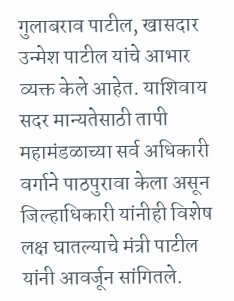गुलाबराव पाटील, खासदार उन्मेश पाटील यांचे आभार व्यक्त केले आहेत. याशिवाय सदर मान्यतेसाठी तापी महामंडळाच्या सर्व अधिकारी वर्गाने पाठपुरावा केला असून जिल्हाधिकारी यांनीही विशेष लक्ष घातल्याचे मंत्री पाटील यांनी आवर्जून सांगितले.